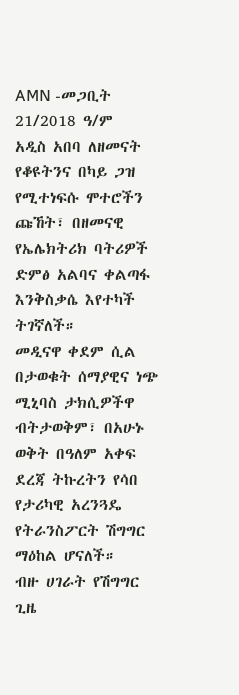AMN -መጋቢት 21/2018 ዓ/ም
አዲስ አበባ ለዘመናት የቆዩትንና በካይ ጋዝ የሚተነፍሱ ሞተሮችን ጩኸት፣ በዘመናዊ የኤሌክትሪክ ባትሪዎች ድምፅ አልባና ቀልጣፋ እንቅስቃሴ እየተካች ትገኛለች።
መዲናዋ ቀደም ሲል በታወቁት ሰማያዊና ነጭ ሚኒባስ ታክሲዎችዋ ብትታወቅም፣ በአሁኑ ወቅት በዓለም አቀፍ ደረጃ ትኩረትን የሳበ የታሪካዊ አረንጓዴ የትራንስፖርት ሽግግር ማዕከል ሆናለች።
ብዙ ሀገራት የሽግግር ጊዜ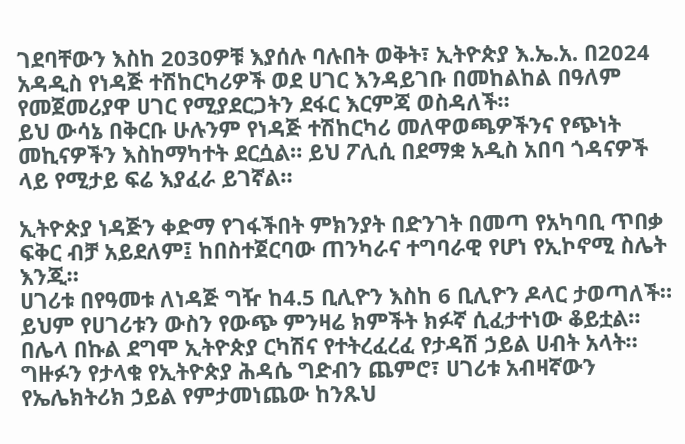ገደባቸውን እስከ 2030ዎቹ እያሰሉ ባሉበት ወቅት፣ ኢትዮጵያ እ.ኤ.አ. በ2024 አዳዲስ የነዳጅ ተሽከርካሪዎች ወደ ሀገር እንዳይገቡ በመከልከል በዓለም የመጀመሪያዋ ሀገር የሚያደርጋትን ደፋር እርምጃ ወስዳለች።
ይህ ውሳኔ በቅርቡ ሁሉንም የነዳጅ ተሽከርካሪ መለዋወጫዎችንና የጭነት መኪናዎችን እስከማካተት ደርሷል። ይህ ፖሊሲ በደማቋ አዲስ አበባ ጎዳናዎች ላይ የሚታይ ፍሬ እያፈራ ይገኛል።

ኢትዮጵያ ነዳጅን ቀድማ የገፋችበት ምክንያት በድንገት በመጣ የአካባቢ ጥበቃ ፍቅር ብቻ አይደለም፤ ከበስተጀርባው ጠንካራና ተግባራዊ የሆነ የኢኮኖሚ ስሌት እንጂ።
ሀገሪቱ በየዓመቱ ለነዳጅ ግዥ ከ4.5 ቢሊዮን እስከ 6 ቢሊዮን ዶላር ታወጣለች። ይህም የሀገሪቱን ውስን የውጭ ምንዛሬ ክምችት ክፉኛ ሲፈታተነው ቆይቷል። በሌላ በኩል ደግሞ ኢትዮጵያ ርካሽና የተትረፈረፈ የታዳሽ ኃይል ሀብት አላት።
ግዙፉን የታላቁ የኢትዮጵያ ሕዳሴ ግድብን ጨምሮ፣ ሀገሪቱ አብዛኛውን የኤሌክትሪክ ኃይል የምታመነጨው ከንጹህ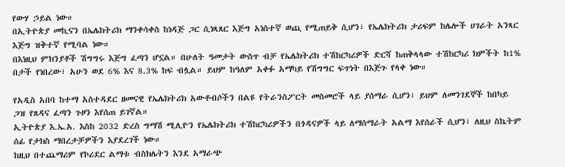የውሃ ኃይል ነው።
በኢትዮጵያ መኪናን በኤሌክትሪክ ማንቀሳቀስ ከነዳጅ ጋር ሲነጻጸር እጅግ አነስተኛ ወጪ የሚጠይቅ ሲሆን፣ የኤሌክትሪክ ታሪፍም ከሌሎች ሀገራት አንጻር እጅግ ዝቅተኛ የሚባል ነው።
በእነዚህ ምክንያቶች ሽግግሩ እጅግ ፈጣን ሆኗል። በሁለት ዓመታት ውስጥ ብቻ የኤሌክትሪክ ተሽከርካሪዎች ድርሻ ከጠቅላላው ተሽከርካሪ ክምችት ከ1% በታች የነበረው፣ አሁን ወደ 6% እና 8.3% ከፍ ብሏል። ይህም ከዓለም አቀፉ አማካይ የሽግግር ፍጥነት በእጅጉ የላቀ ነው።

የአዲስ አበባ ከተማ አስተዳደር ዘመናዊ የኤሌክትሪክ አውቶብሶችን በልዩ የትራንስፖርት መስመሮች ላይ ያሰማራ ሲሆን፣ ይህም ለመንገደኞች ከበካይ ጋዝ የጸዳና ፈጣን ጉዞን እየሰጠ ይገኛል።
ኢትዮጵያ እ.ኤ.አ. እስከ 2032 ድረስ ግማሽ ሚሊዮን የኤሌክትሪክ ተሽከርካሪዎችን በጎዳናዎች ላይ ለማሰማራት አልማ እየሰራች ሲሆን፣ ለዚህ ስኬትም ሰፊ የታክስ ማበረታቻዎችን እያደረገች ነው።
ከዚህ በተጨማሪም የኮሪደር ልማቱ ብስክሌትን እንደ አማራጭ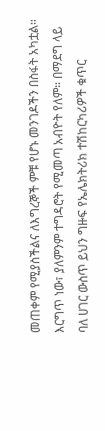መጠቀም የሚያስችልና ለእግረኞች ምቹ የሆኑ መንገዶችን በስፋት አካቷል። እርግጥ ነው፣ ያለምንም ተግዳሮት የሚመጣ አብዮት የለም። በማደግ ላይ ባለ ሀገር ውስጥ ይህን ግዙፍ የኤሌክትሪክ ተሽከርካሪዎች ቁጥር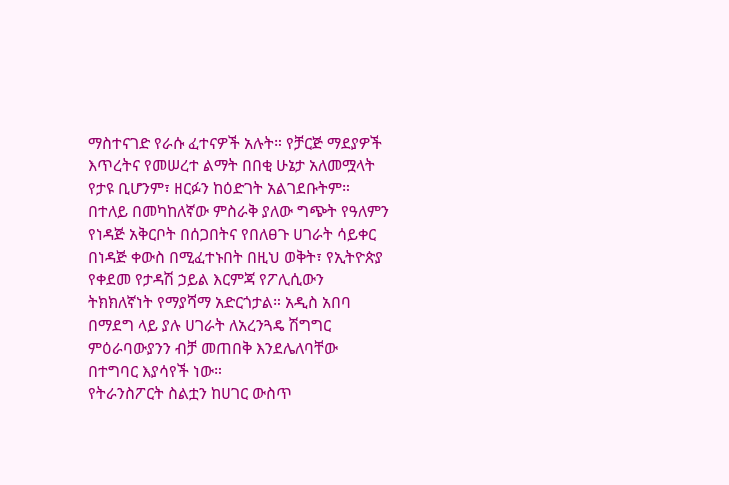ማስተናገድ የራሱ ፈተናዎች አሉት። የቻርጅ ማደያዎች እጥረትና የመሠረተ ልማት በበቂ ሁኔታ አለመሟላት የታዩ ቢሆንም፣ ዘርፉን ከዕድገት አልገደቡትም።
በተለይ በመካከለኛው ምስራቅ ያለው ግጭት የዓለምን የነዳጅ አቅርቦት በሰጋበትና የበለፀጉ ሀገራት ሳይቀር በነዳጅ ቀውስ በሚፈተኑበት በዚህ ወቅት፣ የኢትዮጵያ የቀደመ የታዳሽ ኃይል እርምጃ የፖሊሲውን ትክክለኛነት የማያሻማ አድርጎታል። አዲስ አበባ በማደግ ላይ ያሉ ሀገራት ለአረንጓዴ ሽግግር ምዕራባውያንን ብቻ መጠበቅ እንደሌለባቸው በተግባር እያሳየች ነው።
የትራንስፖርት ስልቷን ከሀገር ውስጥ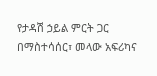የታዳሽ ኃይል ምርት ጋር በማስተሳሰር፣ መላው አፍሪካና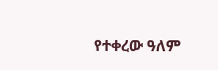የተቀረው ዓለም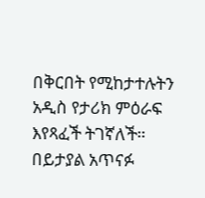በቅርበት የሚከታተሉትን አዲስ የታሪክ ምዕራፍ እየጻፈች ትገኛለች።
በይታያል አጥናፉ